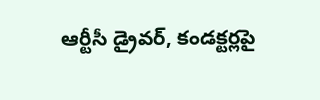ఆర్టీసీ డ్రైవర్, కండక్టర్లపై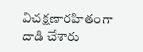విచక్షణారహితంగా దాడి చేశారు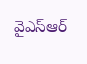వైఎస్ఆర్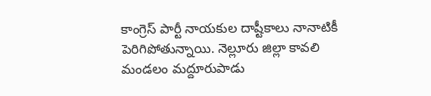కాంగ్రెస్ పార్టీ నాయకుల దాష్టీకాలు నానాటికీ పెరిగిపోతున్నాయి. నెల్లూరు జిల్లా కావలి మండలం మద్దూరుపాడు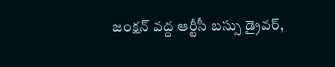జంక్షన్ వద్ద ఆర్టీసీ బస్సు డ్రైవర్,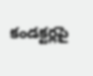కండక్టర్లపై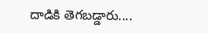దాడికి తెగబడ్డారు....